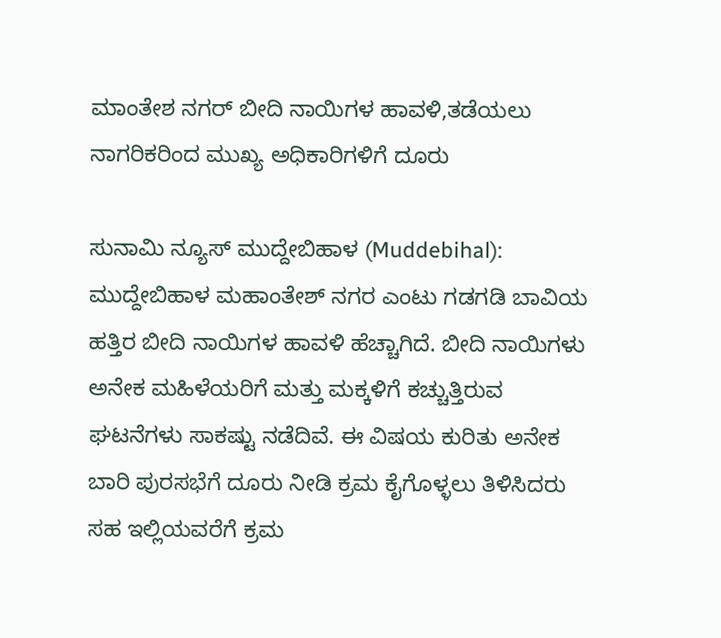ಮಾಂತೇಶ ನಗರ್ ಬೀದಿ ನಾಯಿಗಳ ಹಾವಳಿ,ತಡೆಯಲು ನಾಗರಿಕರಿಂದ ಮುಖ್ಯ ಅಧಿಕಾರಿಗಳಿಗೆ ದೂರು

ಸುನಾಮಿ ನ್ಯೂಸ್ ಮುದ್ದೇಬಿಹಾಳ (Muddebihal): ಮುದ್ದೇಬಿಹಾಳ ಮಹಾಂತೇಶ್ ನಗರ ಎಂಟು ಗಡಗಡಿ ಬಾವಿಯ ಹತ್ತಿರ ಬೀದಿ ನಾಯಿಗಳ ಹಾವಳಿ ಹೆಚ್ಚಾಗಿದೆ. ಬೀದಿ ನಾಯಿಗಳು ಅನೇಕ ಮಹಿಳೆಯರಿಗೆ ಮತ್ತು ಮಕ್ಕಳಿಗೆ ಕಚ್ಚುತ್ತಿರುವ ಘಟನೆಗಳು ಸಾಕಷ್ಟು ನಡೆದಿವೆ. ಈ ವಿಷಯ ಕುರಿತು ಅನೇಕ ಬಾರಿ ಪುರಸಭೆಗೆ ದೂರು ನೀಡಿ ಕ್ರಮ ಕೈಗೊಳ್ಳಲು ತಿಳಿಸಿದರು ಸಹ ಇಲ್ಲಿಯವರೆಗೆ ಕ್ರಮ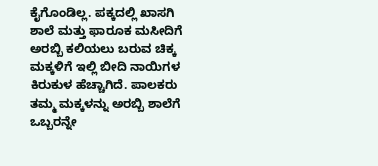ಕೈಗೊಂಡಿಲ್ಲ. ಪಕ್ಕದಲ್ಲಿ ಖಾಸಗಿ ಶಾಲೆ ಮತ್ತು ಫಾರೂಕ ಮಸೀದಿಗೆ ಅರಬ್ಬಿ ಕಲಿಯಲು ಬರುವ ಚಿಕ್ಕ ಮಕ್ಕಳಿಗೆ ಇಲ್ಲಿ ಬೀದಿ ನಾಯಿಗಳ ಕಿರುಕುಳ ಹೆಚ್ಚಾಗಿದೆ. ಪಾಲಕರು ತಮ್ಮ ಮಕ್ಕಳನ್ನು ಅರಬ್ಬಿ ಶಾಲೆಗೆ ಒಬ್ಬರನ್ನೇ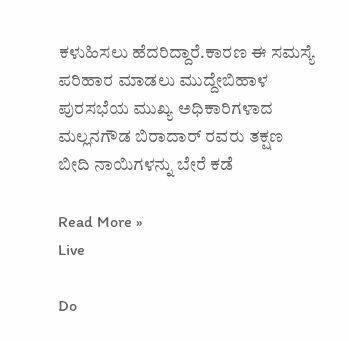ಕಳುಹಿಸಲು ಹೆದರಿದ್ದಾರೆ.ಕಾರಣ ಈ ಸಮಸ್ಯೆ ಪರಿಹಾರ ಮಾಡಲು ಮುದ್ದೇಬಿಹಾಳ ಪುರಸಭೆಯ ಮುಖ್ಯ ಅಧಿಕಾರಿಗಳಾದ ಮಲ್ಲನಗೌಡ ಬಿರಾದಾರ್ ರವರು ತಕ್ಷಣ ಬೀದಿ ನಾಯಿಗಳನ್ನು ಬೇರೆ ಕಡೆ

Read More »
Live

Do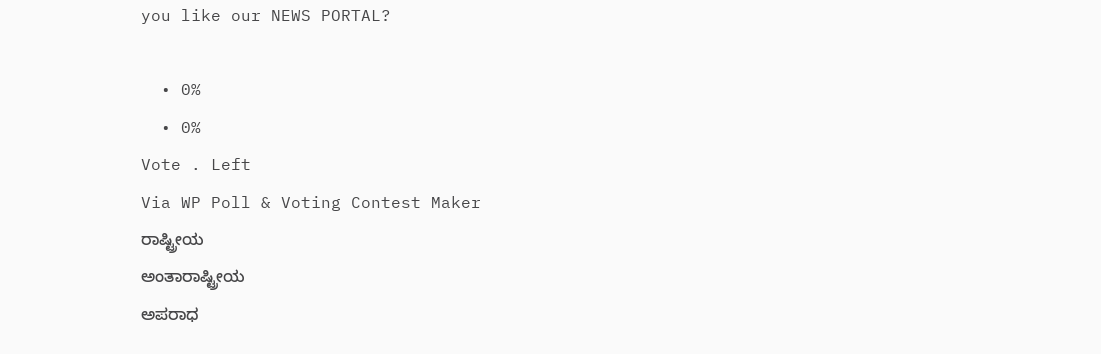you like our NEWS PORTAL?

  • 0%
  • 0%
Vote . Left
Via WP Poll & Voting Contest Maker
ರಾಷ್ಟ್ರೀಯ
ಅಂತಾರಾಷ್ಟ್ರೀಯ
ಅಪರಾಧ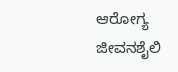ಆರೋಗ್ಯ
ಜೀವನಶೈಲಿ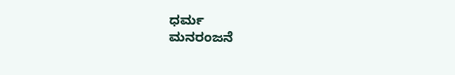ಧರ್ಮ
ಮನರಂಜನೆ